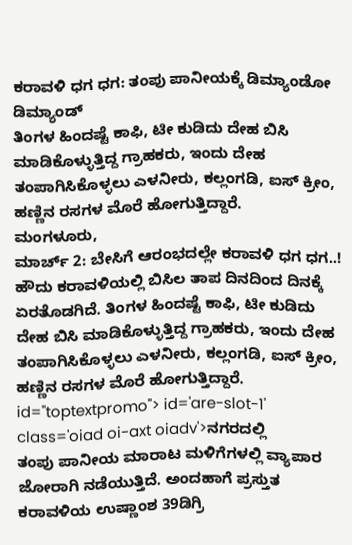ಕರಾವಳಿ ಧಗ ಧಗ: ತಂಪು ಪಾನೀಯಕ್ಕೆ ಡಿಮ್ಯಾಂಡೋ ಡಿಮ್ಯಾಂಡ್
ತಿಂಗಳ ಹಿಂದಷ್ಟೆ ಕಾಫಿ, ಟೀ ಕುಡಿದು ದೇಹ ಬಿಸಿ ಮಾಡಿಕೊಳ್ಳುತ್ತಿದ್ದ ಗ್ರಾಹಕರು, ಇಂದು ದೇಹ ತಂಪಾಗಿಸಿಕೊಳ್ಳಲು ಎಳನೀರು, ಕಲ್ಲಂಗಡಿ, ಐಸ್ ಕ್ರೀಂ, ಹಣ್ಣಿನ ರಸಗಳ ಮೊರೆ ಹೋಗುತ್ತಿದ್ದಾರೆ.
ಮಂಗಳೂರು,
ಮಾರ್ಚ್ 2: ಬೇಸಿಗೆ ಆರಂಭದಲ್ಲೇ ಕರಾವಳಿ ಧಗ ಧಗ..! ಹೌದು ಕರಾವಳಿಯಲ್ಲಿ ಬಿಸಿಲ ತಾಪ ದಿನದಿಂದ ದಿನಕ್ಕೆ ಏರತೊಡಗಿದೆ. ತಿಂಗಳ ಹಿಂದಷ್ಟೆ ಕಾಫಿ, ಟೀ ಕುಡಿದು ದೇಹ ಬಿಸಿ ಮಾಡಿಕೊಳ್ಳುತ್ತಿದ್ದ ಗ್ರಾಹಕರು, ಇಂದು ದೇಹ ತಂಪಾಗಿಸಿಕೊಳ್ಳಲು ಎಳನೀರು, ಕಲ್ಲಂಗಡಿ, ಐಸ್ ಕ್ರೀಂ, ಹಣ್ಣಿನ ರಸಗಳ ಮೊರೆ ಹೋಗುತ್ತಿದ್ದಾರೆ. id="toptextpromo"> id='are-slot-1' class='oiad oi-axt oiadv'>ನಗರದಲ್ಲಿ
ತಂಪು ಪಾನೀಯ ಮಾರಾಟ ಮಳಿಗೆಗಳಲ್ಲಿ ವ್ಯಾಪಾರ ಜೋರಾಗಿ ನಡೆಯುತ್ತಿದೆ. ಅಂದಹಾಗೆ ಪ್ರಸ್ತುತ ಕರಾವಳಿಯ ಉಷ್ಣಾಂಶ 39ಡಿಗ್ರಿ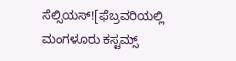ಸೆಲ್ಸಿಯಸ್![ಫೆಬ್ರವರಿಯಲ್ಲಿ ಮಂಗಳೂರು ಕಸ್ಟಮ್ಸ್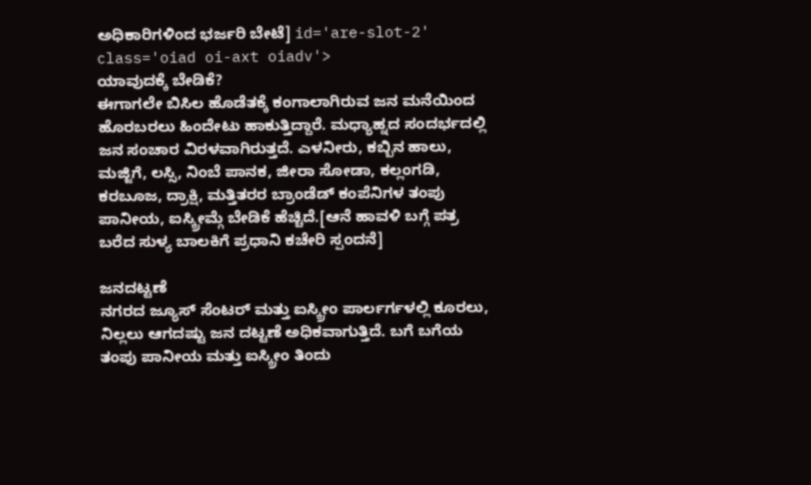ಅಧಿಕಾರಿಗಳಿಂದ ಭರ್ಜರಿ ಬೇಟೆ] id='are-slot-2' class='oiad oi-axt oiadv'>
ಯಾವುದಕ್ಕೆ ಬೇಡಿಕೆ?
ಈಗಾಗಲೇ ಬಿಸಿಲ ಹೊಡೆತಕ್ಕೆ ಕಂಗಾಲಾಗಿರುವ ಜನ ಮನೆಯಿಂದ ಹೊರಬರಲು ಹಿಂದೇಟು ಹಾಕುತ್ತಿದ್ದಾರೆ. ಮಧ್ಯಾಹ್ನದ ಸಂದರ್ಭದಲ್ಲಿ ಜನ ಸಂಚಾರ ವಿರಳವಾಗಿರುತ್ತದೆ. ಎಳನೀರು, ಕಬ್ಬಿನ ಹಾಲು, ಮಜ್ಜಿಗೆ, ಲಸ್ಸಿ, ನಿಂಬೆ ಪಾನಕ, ಜೀರಾ ಸೋಡಾ, ಕಲ್ಲಂಗಡಿ, ಕರಬೂಜ, ದ್ರಾಕ್ಷಿ, ಮತ್ತಿತರರ ಬ್ರಾಂಡೆಡ್ ಕಂಪೆನಿಗಳ ತಂಪು ಪಾನೀಯ, ಐಸ್ಕ್ರೀಮ್ಗೆ ಬೇಡಿಕೆ ಹೆಚ್ಚಿದೆ.[ಆನೆ ಹಾವಳಿ ಬಗ್ಗೆ ಪತ್ರ ಬರೆದ ಸುಳ್ಯ ಬಾಲಕಿಗೆ ಪ್ರಧಾನಿ ಕಚೇರಿ ಸ್ಪಂದನೆ]

ಜನದಟ್ಟಣೆ
ನಗರದ ಜ್ಯೂಸ್ ಸೆಂಟರ್ ಮತ್ತು ಐಸ್ಕ್ರೀಂ ಪಾರ್ಲರ್ಗಳಲ್ಲಿ ಕೂರಲು, ನಿಲ್ಲಲು ಆಗದಷ್ಟು ಜನ ದಟ್ಟಣೆ ಅಧಿಕವಾಗುತ್ತಿದೆ. ಬಗೆ ಬಗೆಯ ತಂಪು ಪಾನೀಯ ಮತ್ತು ಐಸ್ಕ್ರೀಂ ತಿಂದು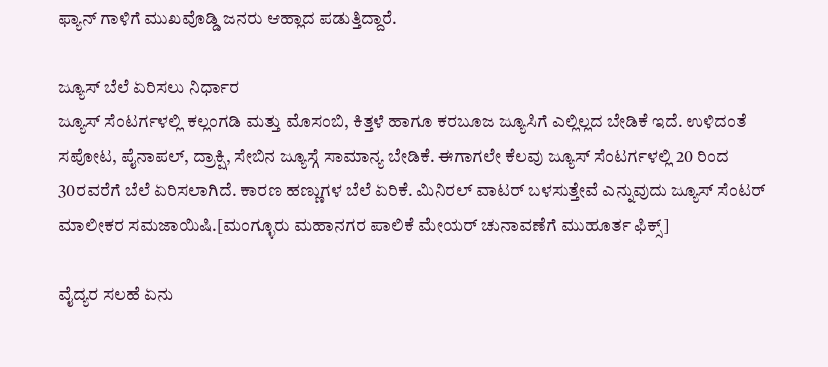ಫ್ಯಾನ್ ಗಾಳಿಗೆ ಮುಖವೊಡ್ಡಿ ಜನರು ಆಹ್ಲಾದ ಪಡುತ್ತಿದ್ದಾರೆ.

ಜ್ಯೂಸ್ ಬೆಲೆ ಏರಿಸಲು ನಿರ್ಧಾರ
ಜ್ಯೂಸ್ ಸೆಂಟರ್ಗಳಲ್ಲಿ ಕಲ್ಲಂಗಡಿ ಮತ್ತು ಮೊಸಂಬಿ, ಕಿತ್ತಳೆ ಹಾಗೂ ಕರಬೂಜ ಜ್ಯೂಸಿಗೆ ಎಲ್ಲಿಲ್ಲದ ಬೇಡಿಕೆ ಇದೆ. ಉಳಿದಂತೆ ಸಪೋಟ, ಪೈನಾಪಲ್, ದ್ರಾಕ್ಷಿ, ಸೇಬಿನ ಜ್ಯೂಸ್ಗೆ ಸಾಮಾನ್ಯ ಬೇಡಿಕೆ. ಈಗಾಗಲೇ ಕೆಲವು ಜ್ಯೂಸ್ ಸೆಂಟರ್ಗಳಲ್ಲಿ 20 ರಿಂದ 30ರವರೆಗೆ ಬೆಲೆ ಏರಿಸಲಾಗಿದೆ. ಕಾರಣ ಹಣ್ಣುಗಳ ಬೆಲೆ ಏರಿಕೆ. ಮಿನಿರಲ್ ವಾಟರ್ ಬಳಸುತ್ತೇವೆ ಎನ್ನುವುದು ಜ್ಯೂಸ್ ಸೆಂಟರ್ ಮಾಲೀಕರ ಸಮಜಾಯಿಷಿ.[ಮಂಗ್ಳೂರು ಮಹಾನಗರ ಪಾಲಿಕೆ ಮೇಯರ್ ಚುನಾವಣೆಗೆ ಮುಹೂರ್ತ ಫಿಕ್ಸ್]

ವೈದ್ಯರ ಸಲಹೆ ಏನು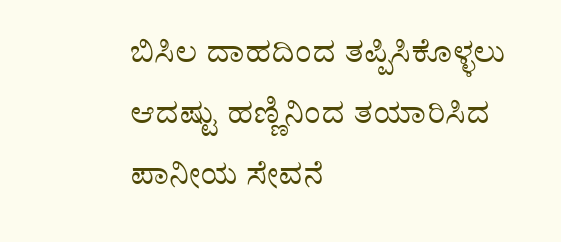ಬಿಸಿಲ ದಾಹದಿಂದ ತಪ್ಪಿಸಿಕೊಳ್ಳಲು ಆದಷ್ಟು ಹಣ್ಣಿನಿಂದ ತಯಾರಿಸಿದ ಪಾನೀಯ ಸೇವನೆ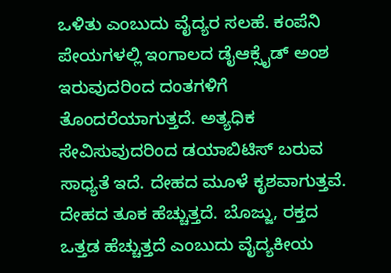ಒಳಿತು ಎಂಬುದು ವೈದ್ಯರ ಸಲಹೆ. ಕಂಪೆನಿ ಪೇಯಗಳಲ್ಲಿ ಇಂಗಾಲದ ಡೈಆಕ್ಸೈಡ್ ಅಂಶ ಇರುವುದರಿಂದ ದಂತಗಳಿಗೆ ತೊಂದರೆಯಾಗುತ್ತದೆ. ಅತ್ಯಧಿಕ ಸೇವಿಸುವುದರಿಂದ ಡಯಾಬಿಟಿಸ್ ಬರುವ ಸಾಧ್ಯತೆ ಇದೆ. ದೇಹದ ಮೂಳೆ ಕೃಶವಾಗುತ್ತವೆ. ದೇಹದ ತೂಕ ಹೆಚ್ಚುತ್ತದೆ. ಬೊಜ್ಜು, ರಕ್ತದ ಒತ್ತಡ ಹೆಚ್ಚುತ್ತದೆ ಎಂಬುದು ವೈದ್ಯಕೀಯ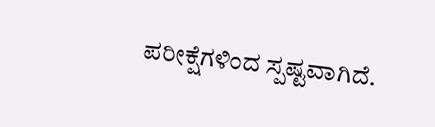ಪರೀಕ್ಷೆಗಳಿಂದ ಸ್ಪಷ್ಟವಾಗಿದೆ.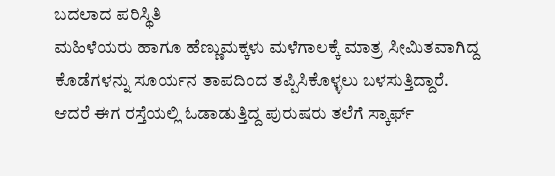ಬದಲಾದ ಪರಿಸ್ಥಿತಿ
ಮಹಿಳೆಯರು ಹಾಗೂ ಹೆಣ್ಣುಮಕ್ಕಳು ಮಳೆಗಾಲಕ್ಕೆ ಮಾತ್ರ ಸೀಮಿತವಾಗಿದ್ದ ಕೊಡೆಗಳನ್ನು ಸೂರ್ಯನ ತಾಪದಿಂದ ತಪ್ಪಿಸಿಕೊಳ್ಳಲು ಬಳಸುತ್ತಿದ್ದಾರೆ. ಆದರೆ ಈಗ ರಸ್ತೆಯಲ್ಲಿ ಓಡಾಡುತ್ತಿದ್ದ ಪುರುಷರು ತಲೆಗೆ ಸ್ಕಾರ್ಫ್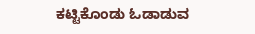ಕಟ್ಟಿಕೊಂಡು ಓಡಾಡುವ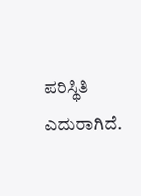ಪರಿಸ್ಥಿತಿ ಎದುರಾಗಿದೆ.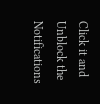Click it and Unblock the Notifications